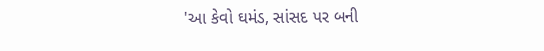'આ કેવો ઘમંડ, સાંસદ પર બની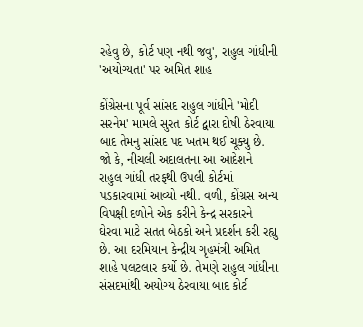રહેવુ છે, કોર્ટ પણ નથી જવુ', રાહુલ ગાંધીની 'અયોગ્યતા' પર અમિત શાહ

કોંગ્રેસના પૂર્વ સાંસદ રાહુલ ગાંધીને 'મોદી સરનેમ' મામલે સુરત કોર્ટ દ્વારા દોષી ઠેરવાયા બાદ તેમનુ સાંસદ પદ ખતમ થઈ ચૂક્યુ છે. જો કે, નીચલી અદાલતના આ આદેશને રાહુલ ગાંધી તરફથી ઉપલી કોર્ટમાં પડકારવામાં આવ્યો નથી. વળી, કોંગ્રસ અન્ય વિપક્ષી દળોને એક કરીને કેન્દ્ર સરકારને ઘેરવા માટે સતત બેઠકો અને પ્રદર્શન કરી રહ્યુ છે. આ દરમિયાન કેન્દ્રીય ગૃહમંત્રી અમિત શાહે પલટલાર કર્યો છે. તેમણે રાહુલ ગાંધીના સંસદમાંથી અયોગ્ય ઠેરવાયા બાદ કોર્ટ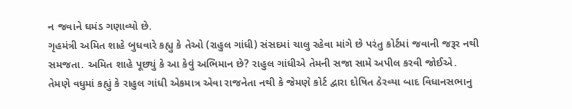ન જવાને ઘમંડ ગણાવ્યો છે.
ગૃહમંત્રી અમિત શાહે બુધવારે કહ્યુ કે તેઓ (રાહુલ ગાંધી) સંસદમાં ચાલુ રહેવા માંગે છે પરંતુ કોર્ટમાં જવાની જરૂર નથી સમજતા. અમિત શાહે પૂછ્યું કે આ કેવું અભિમાન છે? રાહુલ ગાંધીએ તેમની સજા સામે અપીલ કરવી જોઈએ. તેમણે વધુમાં કહ્યું કે રાહુલ ગાંધી એકમાત્ર એવા રાજનેતા નથી કે જેમણે કોર્ટ દ્વારા દોષિત ઠેરવ્યા બાદ વિધાનસભાનુ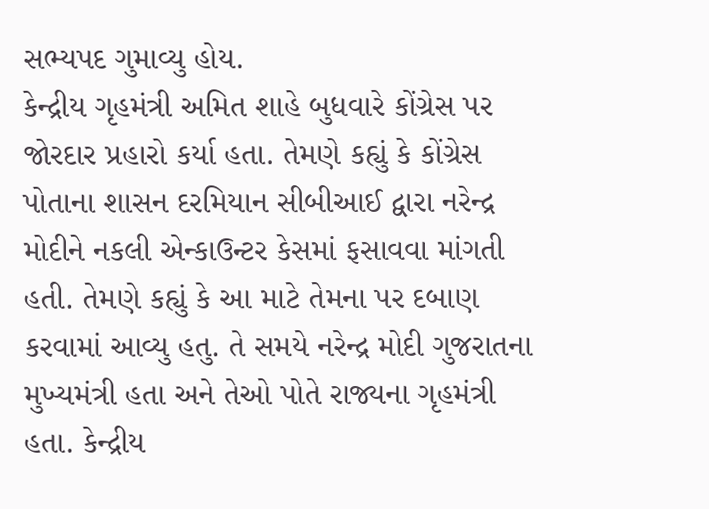સભ્યપદ ગુમાવ્યુ હોય.
કેન્દ્રીય ગૃહમંત્રી અમિત શાહે બુધવારે કોંગ્રેસ પર જોરદાર પ્રહારો કર્યા હતા. તેમણે કહ્યું કે કોંગ્રેસ પોતાના શાસન દરમિયાન સીબીઆઈ દ્વારા નરેન્દ્ર મોદીને નકલી એન્કાઉન્ટર કેસમાં ફસાવવા માંગતી હતી. તેમણે કહ્યું કે આ માટે તેમના પર દબાણ કરવામાં આવ્યુ હતુ. તે સમયે નરેન્દ્ર મોદી ગુજરાતના મુખ્યમંત્રી હતા અને તેઓ પોતે રાજ્યના ગૃહમંત્રી હતા. કેન્દ્રીય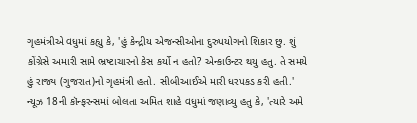ગૃહમંત્રીએ વધુમાં કહ્યુ કે, 'હું કેન્દ્રીય એજન્સીઓના દુરુપયોગનો શિકાર છુ. શું કોંગ્રેસે અમારી સામે ભ્રષ્ટાચારનો કેસ કર્યો ન હતો? એન્કાઉન્ટર થયુ હતુ. તે સમયે હું રાજ્ય (ગુજરાત)નો ગૃહમંત્રી હતો. સીબીઆઈએ મારી ધરપકડ કરી હતી.'
ન્યૂઝ 18ની કૉન્ફરન્સમાં બોલતા અમિત શાહે વધુમાં જણાવ્યુ હતુ કે, 'ત્યારે અમે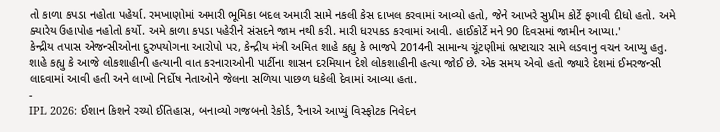તો કાળા કપડા નહોતા પહેર્યા. રમખાણોમાં અમારી ભૂમિકા બદલ અમારી સામે નકલી કેસ દાખલ કરવામાં આવ્યો હતો, જેને આખરે સુપ્રીમ કોર્ટે ફગાવી દીધો હતો. અમે ક્યારેય ઉહાપોહ નહોતો કર્યો. અમે કાળા કપડા પહેરીને સંસદને જામ નથી કરી. મારી ધરપકડ કરવામાં આવી. હાઈકોર્ટે મને 90 દિવસમાં જામીન આપ્યા.'
કેન્દ્રીય તપાસ એજન્સીઓના દુરુપયોગના આરોપો પર, કેન્દ્રીય મંત્રી અમિત શાહે કહ્યુ કે ભાજપે 2014ની સામાન્ય ચૂંટણીમાં ભ્રષ્ટાચાર સામે લડવાનુ વચન આપ્યુ હતુ. શાહે કહ્યુ કે આજે લોકશાહીની હત્યાની વાત કરનારાઓની પાર્ટીના શાસન દરમિયાન દેશે લોકશાહીની હત્યા જોઈ છે. એક સમય એવો હતો જ્યારે દેશમાં ઈમરજન્સી લાદવામાં આવી હતી અને લાખો નિર્દોષ નેતાઓને જેલના સળિયા પાછળ ધકેલી દેવામાં આવ્યા હતા.
-
IPL 2026: ઈશાન કિશને રચ્યો ઈતિહાસ, બનાવ્યો ગજબનો રેકોર્ડ, રૈનાએ આપ્યું વિસ્ફોટક નિવેદન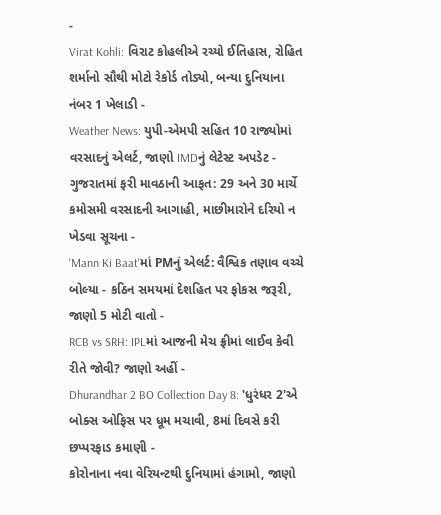-
Virat Kohli: વિરાટ કોહલીએ રચ્યો ઈતિહાસ, રોહિત શર્માનો સૌથી મોટો રેકોર્ડ તોડ્યો, બન્યા દુનિયાના નંબર 1 ખેલાડી -
Weather News: યુપી-એમપી સહિત 10 રાજ્યોમાં વરસાદનું એલર્ટ, જાણો IMDનું લેટેસ્ટ અપડેટ -
ગુજરાતમાં ફરી માવઠાની આફત: 29 અને 30 માર્ચે કમોસમી વરસાદની આગાહી, માછીમારોને દરિયો ન ખેડવા સૂચના -
'Mann Ki Baat'માં PMનું એલર્ટ: વૈશ્વિક તણાવ વચ્ચે બોલ્યા - કઠિન સમયમાં દેશહિત પર ફોકસ જરૂરી, જાણો 5 મોટી વાતો -
RCB vs SRH: IPLમાં આજની મેચ ફ્રીમાં લાઈવ કેવી રીતે જોવી? જાણો અહીં -
Dhurandhar 2 BO Collection Day 8: 'ધુરંધર 2'એ બોક્સ ઓફિસ પર ધૂમ મચાવી, 8માં દિવસે કરી છપ્પરફાડ કમાણી -
કોરોનાના નવા વેરિયન્ટથી દુનિયામાં હંગામો, જાણો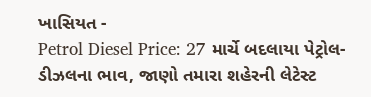ખાસિયત -
Petrol Diesel Price: 27 માર્ચે બદલાયા પેટ્રોલ-ડીઝલના ભાવ, જાણો તમારા શહેરની લેટેસ્ટ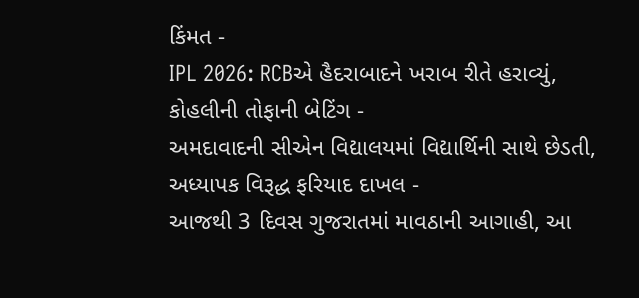કિંમત -
IPL 2026: RCBએ હૈદરાબાદને ખરાબ રીતે હરાવ્યું, કોહલીની તોફાની બેટિંગ -
અમદાવાદની સીએન વિદ્યાલયમાં વિદ્યાર્થિની સાથે છેડતી, અધ્યાપક વિરૂદ્ધ ફરિયાદ દાખલ -
આજથી 3 દિવસ ગુજરાતમાં માવઠાની આગાહી, આ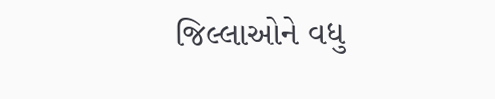જિલ્લાઓને વધુ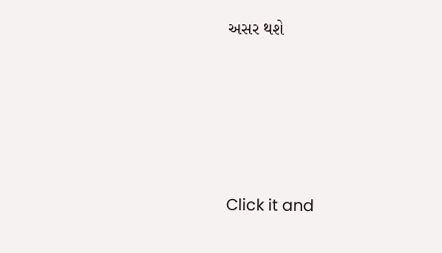અસર થશે








Click it and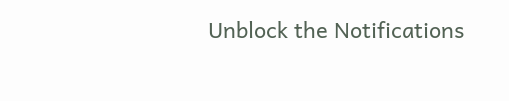Unblock the Notifications